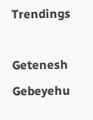Trendings

Getenesh Gebeyehu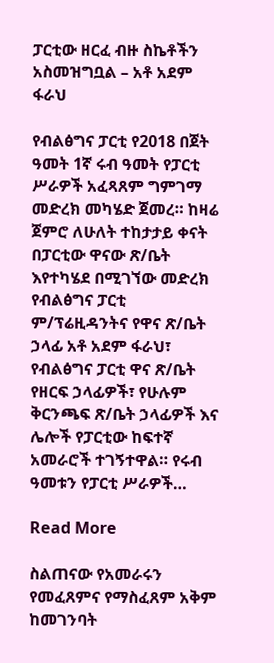ፓርቲው ዘርፈ ብዙ ስኬቶችን አስመዝግቧል – አቶ አደም ፋራህ

የብልፅግና ፓርቲ የ2018 በጀት ዓመት 1ኛ ሩብ ዓመት የፓርቲ ሥራዎች አፈጻጸም ግምገማ መድረክ መካሄድ ጀመረ። ከዛሬ ጀምሮ ለሁለት ተከታታይ ቀናት በፓርቲው ዋናው ጽ/ቤት እየተካሄደ በሚገኘው መድረክ የብልፅግና ፓርቲ ም/ፕሬዚዳንትና የዋና ጽ/ቤት ኃላፊ አቶ አደም ፋራህ፣ የብልፅግና ፓርቲ ዋና ጽ/ቤት የዘርፍ ኃላፊዎች፣ የሁሉም ቅርንጫፍ ጽ/ቤት ኃላፊዎች እና ሌሎች የፓርቲው ከፍተኛ አመራሮች ተገኝተዋል። የሩብ ዓመቱን የፓርቲ ሥራዎች…

Read More

ስልጠናው የአመራሩን የመፈጸምና የማስፈጸም አቅም ከመገንባት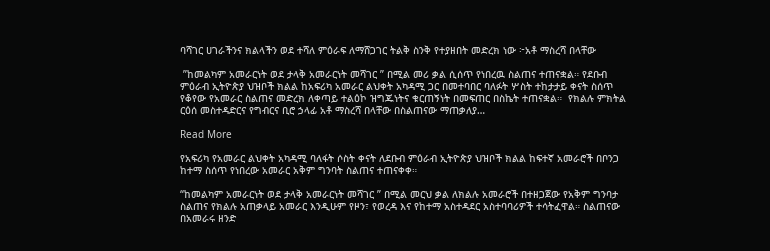ባሻገር ሀገራችንና ክልላችን ወደ ተሻለ ምዕራፍ ለማሸጋገር ትልቅ ስንቅ የተያዘበት መድረክ ነው ፦አቶ ማስረሻ በላቸው

 ”ከመልካም አመራርነት ወደ ታላቅ አመራርነት መሻገር ” በሚል መሪ ቃል ሲሰጥ የነበረዉ ስልጠና ተጠናቋል። የደቡብ ምዕራብ ኢትዮጵያ ህዝቦች ክልል ከአፍሪካ አመራር ልህቀት አካዳሚ ጋር በመተባበር ባለፉት ሦስት ተከታታይ ቀናት ስሰጥ የቆየው የአመራር ስልጠና መድረክ ለቀጣይ ተልዕኮ ዝግጁነትና ቁርጠኝነት በመፍጠር በስኬት ተጠናቋል።  የክልሉ ምክትል ርዕሰ መስተዳድርና የግብርና ቢሮ ኃላፊ አቶ ማስረሻ በላቸው በስልጠናው ማጠቃለያ…

Read More

የአፍሪካ የአመራር ልህቀት አካዳሚ ባለፋት ሶስት ቀናት ለደቡብ ምዕራብ ኢትዮጵያ ህዝቦች ክልል ከፍተኛ አመራሮች በቦንጋ ከተማ ስሰጥ የነበረው አመራር አቅም ግንባት ስልጠና ተጠናቀቀ።

“ከመልካም አመራርነት ወደ ታላቅ አመራርነት መሻገር ” በሚል መርህ ቃል ለክልሉ አመራሮች በተዘጋጀው የአቅም ግንባታ ስልጠና የክልሉ አጠቃላይ አመራር እንዲሁም የዞን፣ የወረዳ እና የከተማ አስተዳደር አስተባባሪዎች ተሳትፈዋል። ስልጠናው በአመራሩ ዘንድ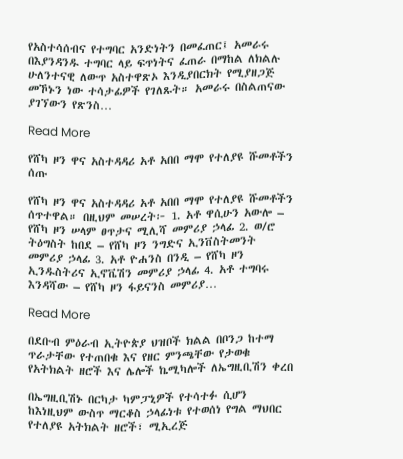የአስተሳሰብና የተግባር አንድነትን በመፈጠር፤ አመራሩ በእያንዳንዱ ተግባር ላይ ፍጥነትና ፈጠራ በማከል ለክልሉ ሁለንተናዊ ለውጥ አስተዋጽኦ እንዲያበርክት የሚያዘጋጅ መኾኑን ነው ተሳታፊዎች የገለጹት። አመራሩ በስልጠናው ያገኘውን የጽንስ…

Read More

የሸካ ዞን ዋና አስተዳዳሪ አቶ አበበ ማሞ የተለያዩ ሹመቶችን ሰጡ

የሸካ ዞን ዋና አስተዳዳሪ አቶ አበበ ማሞ የተለያዩ ሹመቶችን ሰጥተዋል። በዚህም መሠረት፦ 1. አቶ ዋሲሁን አውሎ – የሸካ ዞን ሠላም ፀጥታና ሚሊሻ መምሪያ ኃላፊ 2. ወ/ሮ ትዕግስት ከበደ – የሸካ ዞን ንግድና ኢንቨስትመንት መምሪያ ኃላፊ 3. አቶ ዮሐንስ በንዲ – የሸካ ዞን ኢንዱስትሪና ኢኖቬሽን መምሪያ ኃላፊ 4. አቶ ተግባሩ እንዳሻው – የሸካ ዞን ፋይናንስ መምሪያ…

Read More

በደቡብ ምዕራብ ኢትዮጵያ ህዝቦች ክልል በቦንጋ ከተማ ጥራታቸው የተጠበቁ እና የዘር ምንጫቸው የታወቁ የአትክልት ዘሮች እና ሌሎች ኬሚካሎች ለኤግዚቢሽን ቀረበ

በኤግዚቢሽኑ በርካታ ካምፓኒዎች የተሳተፉ ሲሆን ከእነዚህም ውስጥ ማርቆስ ኃላፊነቱ የተወሰነ የግል ማህበር የተለያዩ አትክልት ዘሮች፣ ሚኢረጅ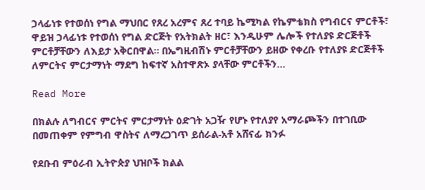ኃላፊነቱ የተወሰነ የግል ማህበር የጸረ አረምና ጸረ ተባይ ኬሚካል የኬምቴክስ የግብርና ምርቶች፣ ዋይዝ ኃላፊነቱ የተወሰነ የግል ድርጅት የአትክልት ዘር፣ እንዲሁም ሌሎች የተለያዩ ድርጅቶች ምርቶቻቸውን ለእይታ አቅርበዋል። በኤግዚብሽኑ ምርቶቻቸውን ይዘው የቀረቡ የተለያዩ ድርጅቶች ለምርትና ምርታማነት ማደግ ከፍተኛ አስተዋጽኦ ያላቸው ምርቶችን…

Read More

በክልሉ ለግብርና ምርትና ምርታማነት ዕድገት አጋዥ የሆኑ የተለያየ አማራጮችን በተገቢው በመጠቀም የምግብ ዋስትና ለማረጋገጥ ይሰራል-አቶ አሸናፊ ክንፉ

የደቡብ ምዕራብ ኢትዮጵያ ህዝቦች ክልል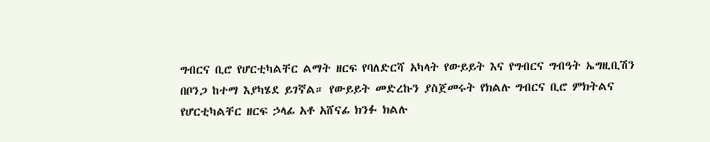ግብርና ቢሮ የሆርቲካልቸር ልማት ዘርፍ የባለድርሻ አካላት የውይይት እና የግብርና ግብዓት ኤግዚቢሽን በቦንጋ ከተማ እያካሄደ ይገኛል። የውይይት መድረኩን ያስጀመሩት የክልሉ ግብርና ቢሮ ምክትልና የሆርቲካልቸር ዘርፍ ኃላፊ አቶ አሸናፊ ክንፉ ክልሉ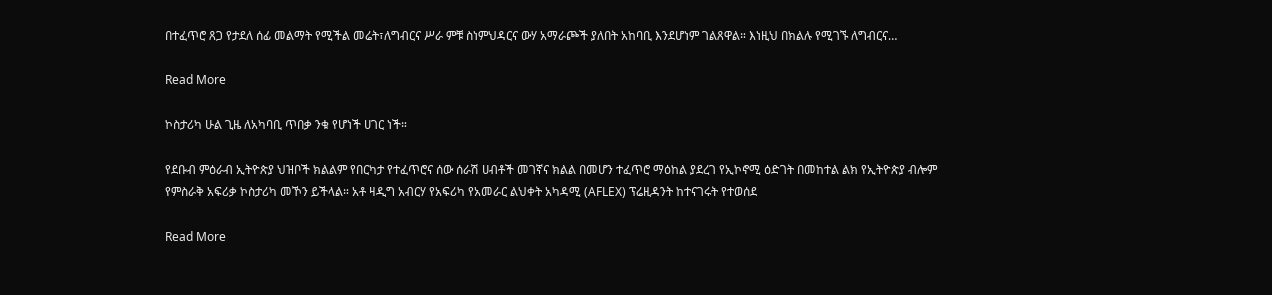በተፈጥሮ ጸጋ የታደለ ሰፊ መልማት የሚችል መሬት፣ለግብርና ሥራ ምቹ ስነምህዳርና ውሃ አማራጮች ያለበት አከባቢ እንደሆነም ገልጸዋል። እነዚህ በክልሉ የሚገኙ ለግብርና…

Read More

ኮስታሪካ ሁል ጊዜ ለአካባቢ ጥበቃ ንቁ የሆነች ሀገር ነች።

የደቡብ ምዕራብ ኢትዮጵያ ህዝቦች ክልልም የበርካታ የተፈጥሮና ሰው ሰራሽ ሀብቶች መገኛና ክልል በመሆን ተፈጥሮ ማዕከል ያደረገ የኢኮኖሚ ዕድገት በመከተል ልክ የኢትዮጵያ ብሎም የምስራቅ አፍሪቃ ኮስታሪካ መኾን ይችላል። አቶ ዛዲግ አብርሃ የአፍሪካ የአመራር ልህቀት አካዳሚ (AFLEX) ፕሬዚዳንት ከተናገሩት የተወሰደ

Read More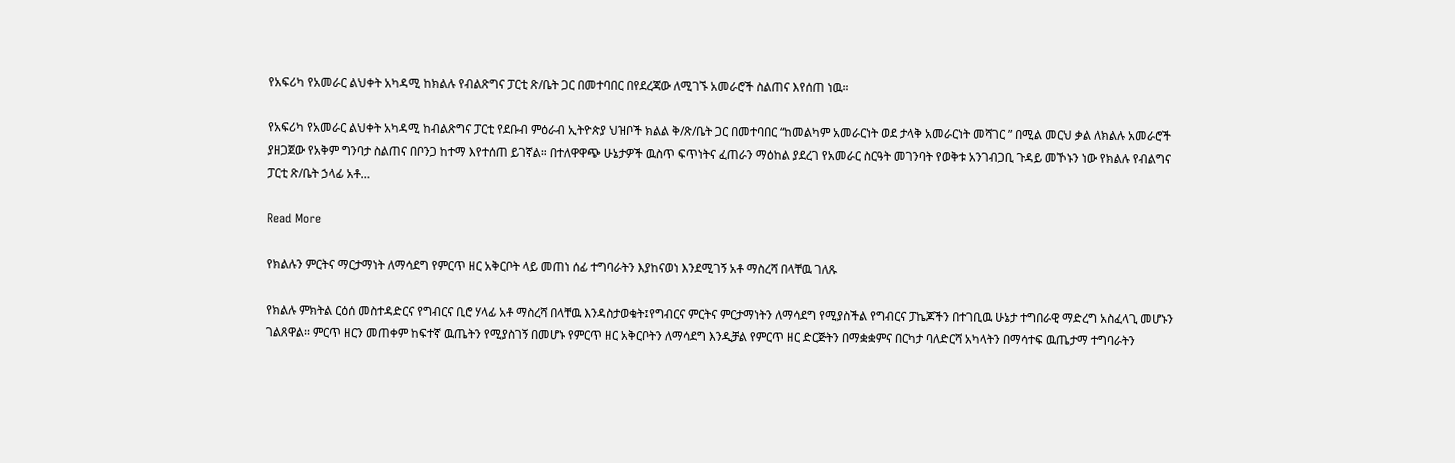የአፍሪካ የአመራር ልህቀት አካዳሚ ከክልሉ የብልጽግና ፓርቲ ጽ/ቤት ጋር በመተባበር በየደረጃው ለሚገኙ አመራሮች ስልጠና እየሰጠ ነዉ።

የአፍሪካ የአመራር ልህቀት አካዳሚ ከብልጽግና ፓርቲ የደቡብ ምዕራብ ኢትዮጵያ ህዝቦች ክልል ቅ/ጽ/ቤት ጋር በመተባበር “ከመልካም አመራርነት ወደ ታላቅ አመራርነት መሻገር ” በሚል መርህ ቃል ለክልሉ አመራሮች ያዘጋጀው የአቅም ግንባታ ስልጠና በቦንጋ ከተማ እየተሰጠ ይገኛል። በተለዋዋጭ ሁኔታዎች ዉስጥ ፍጥነትና ፈጠራን ማዕከል ያደረገ የአመራር ስርዓት መገንባት የወቅቱ አንገብጋቢ ጉዳይ መኾኑን ነው የክልሉ የብልግና ፓርቲ ጽ/ቤት ኃላፊ አቶ…

Read More

የክልሉን ምርትና ማርታማነት ለማሳደግ የምርጥ ዘር አቅርቦት ላይ መጠነ ሰፊ ተግባራትን እያከናወነ እንደሚገኝ አቶ ማስረሻ በላቸዉ ገለጹ

የክልሉ ምክትል ርዕሰ መስተዳድርና የግብርና ቢሮ ሃላፊ አቶ ማስረሻ በላቸዉ እንዳስታወቁት፤የግብርና ምርትና ምርታማነትን ለማሳደግ የሚያስችል የግብርና ፓኬጆችን በተገቢዉ ሁኔታ ተግበራዊ ማድረግ አስፈላጊ መሆኑን ገልጸዋል፡፡ ምርጥ ዘርን መጠቀም ከፍተኛ ዉጤትን የሚያስገኝ በመሆኑ የምርጥ ዘር አቅርቦትን ለማሳደግ እንዲቻል የምርጥ ዘር ድርጅትን በማቋቋምና በርካታ ባለድርሻ አካላትን በማሳተፍ ዉጤታማ ተግባራትን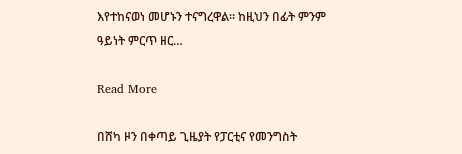እየተከናወነ መሆኑን ተናግረዋል፡፡ ከዚህን በፊት ምንም ዓይነት ምርጥ ዘር…

Read More

በሸካ ዞን በቀጣይ ጊዜያት የፓርቲና የመንግስት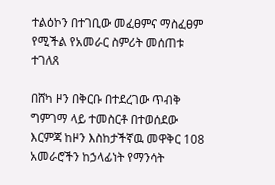ተልዕኮን በተገቢው መፈፀምና ማስፈፀም የሚችል የአመራር ስምሪት መሰጠቱ ተገለጸ

በሸካ ዞን በቅርቡ በተደረገው ጥብቅ ግምገማ ላይ ተመስርቶ በተወሰደው እርምጃ ከዞን እስከታችኛዉ መዋቅር 108 አመራሮችን ከኃላፊነት የማንሳት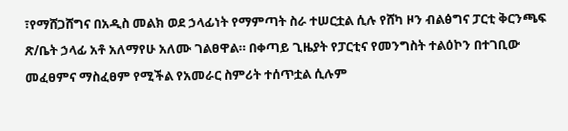፣የማሸጋሸግና በአዲስ መልክ ወደ ኃላፊነት የማምጣት ስራ ተሠርቷል ሲሉ የሸካ ዞን ብልፅግና ፓርቲ ቅርንጫፍ ጽ/ቤት ኃላፊ አቶ አለማየሁ አለሙ ገልፀዋል። በቀጣይ ጊዜያት የፓርቲና የመንግስት ተልዕኮን በተገቢው መፈፀምና ማስፈፀም የሚችል የአመራር ስምሪት ተሰጥቷል ሲሉም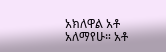አክለዋል አቶ አለማየሁ። አቶ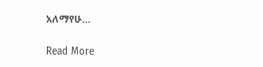አለማየሁ…

Read More